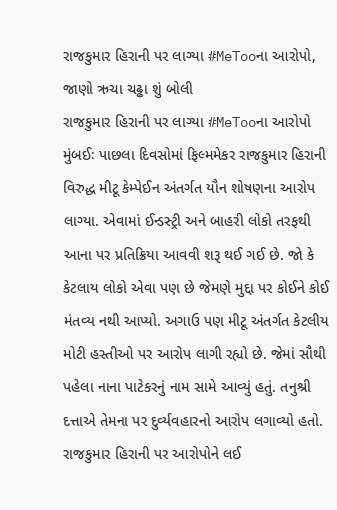રાજકુમાર હિરાની પર લાગ્યા #MeTooના આરોપો, જાણો ઋચા ચઢ્ઢા શું બોલી
રાજકુમાર હિરાની પર લાગ્યા #MeTooના આરોપો
મુંબઈઃ પાછલા દિવસોમાં ફિલ્મમેકર રાજકુમાર હિરાની વિરુદ્ધ મીટૂ કેમ્પેઈન અંતર્ગત યૌન શોષણના આરોપ લાગ્યા. એવામાં ઈન્ડસ્ટ્રી અને બાહરી લોકો તરફથી આના પર પ્રતિક્રિયા આવવી શરૂ થઈ ગઈ છે. જો કે કેટલાય લોકો એવા પણ છે જેમણે મુદ્દા પર કોઈને કોઈ મંતવ્ય નથી આપ્યો. અગાઉ પણ મીટૂ અંતર્ગત કેટલીય મોટી હસ્તીઓ પર આરોપ લાગી રહ્યો છે. જેમાં સૌથી પહેલા નાના પાટેકરનું નામ સામે આવ્યું હતું. તનુશ્રી દત્તાએ તેમના પર દુર્વ્યવહારનો આરોપ લગાવ્યો હતો. રાજકુમાર હિરાની પર આરોપોને લઈ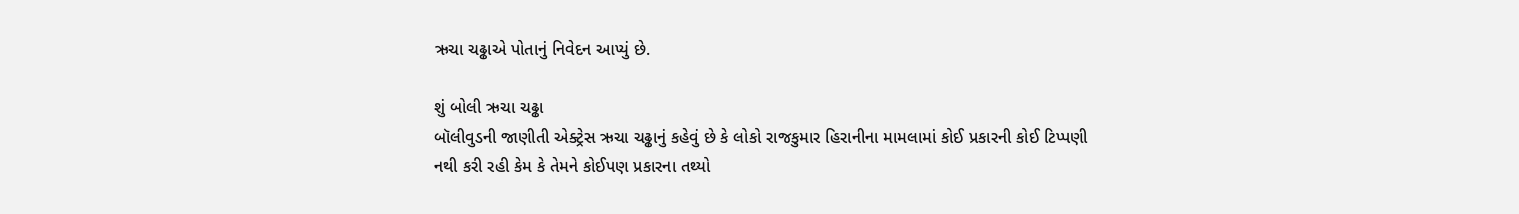ઋચા ચઢ્ઢાએ પોતાનું નિવેદન આપ્યું છે.

શું બોલી ઋચા ચઢ્ઢા
બૉલીવુડની જાણીતી એક્ટ્રેસ ઋચા ચઢ્ઢાનું કહેવું છે કે લોકો રાજકુમાર હિરાનીના મામલામાં કોઈ પ્રકારની કોઈ ટિપ્પણી નથી કરી રહી કેમ કે તેમને કોઈપણ પ્રકારના તથ્યો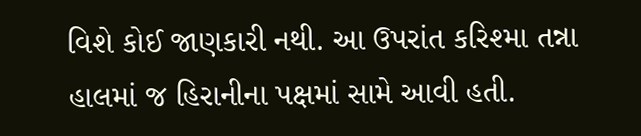વિશે કોઈ જાણકારી નથી. આ ઉપરાંત કરિશ્મા તન્ના હાલમાં જ હિરાનીના પક્ષમાં સામે આવી હતી.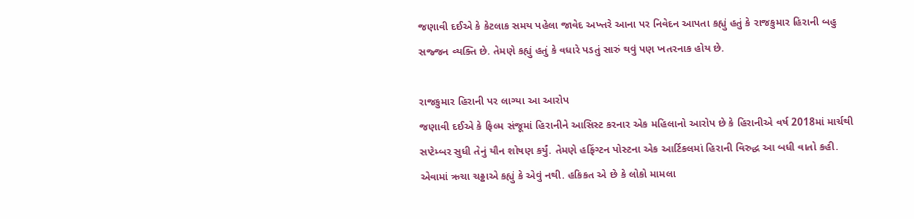જણાવી દઈએ કે કેટલાક સમય પહેલા જાવેદ અખ્તરે આના પર નિવેદન આપતા કહ્યું હતું કે રાજકુમાર હિરાની બહુ સજ્જન વ્યક્તિ છે. તેમણે કહ્યું હતું કે વધારે પડતું સારું થવું પણ ખતરનાક હોય છે.

રાજકુમાર હિરાની પર લાગ્યા આ આરોપ
જણાવી દઈએ કે ફિલ્મ સંજૂમાં હિરાનીને આસિસ્ટ કરનાર એક મહિલાનો આરોપ છે કે હિરાનીએ વર્ષ 2018માં માર્ચથી સપ્ટેમ્બર સુધી તેનું યૌન શોષણ કર્યું. તેમણે હફિંગ્ટન પોસ્ટના એક આર્ટિકલમાં હિરાની વિરુદ્ધ આ બધી વાતો કહી. એવામાં ઋચા ચઢ્ઢાએ કહ્યું કે એવું નથી. હકિકત એ છે કે લોકો મામલા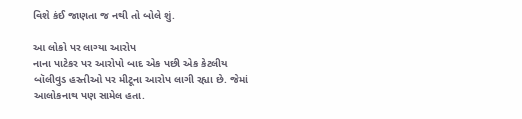વિશે કંઈ જાણતા જ નથી તો બોલે શું.

આ લોકો પર લાગ્યા આરોપ
નાના પાટેકર પર આરોપો બાદ એક પછી એક કેટલીય બૉલીવુડ હસ્તીઓ પર મીટૂના આરોપ લાગી રહ્યા છે. જેમાં આલોકનાથ પણ સામેલ હતા.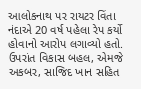આલોકનાથ પર રાયટર વિંતા નંદાએ 20 વર્ષ પહેલા રેપ કર્યો હોવાનો આરોપ લગાવ્યો હતો. ઉપરાંત વિકાસ બહલ, એમજે અકબર, સાજિદ ખાન સહિત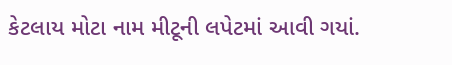કેટલાય મોટા નામ મીટૂની લપેટમાં આવી ગયાં.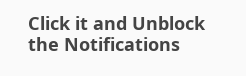Click it and Unblock the Notifications